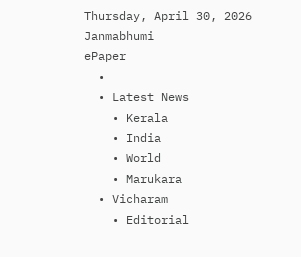Thursday, April 30, 2026
Janmabhumi
ePaper
  •
  • Latest News
    • Kerala
    • India
    • World
    • Marukara
  • Vicharam
    • Editorial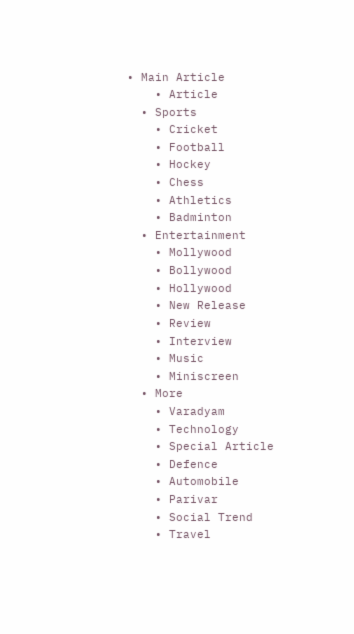• Main Article
    • Article
  • Sports
    • Cricket
    • Football
    • Hockey
    • Chess
    • Athletics
    • Badminton
  • Entertainment
    • Mollywood
    • Bollywood
    • Hollywood
    • New Release
    • Review
    • Interview
    • Music
    • Miniscreen
  • More
    • Varadyam
    • Technology
    • Special Article
    • Defence
    • Automobile
    • Parivar
    • Social Trend
    • Travel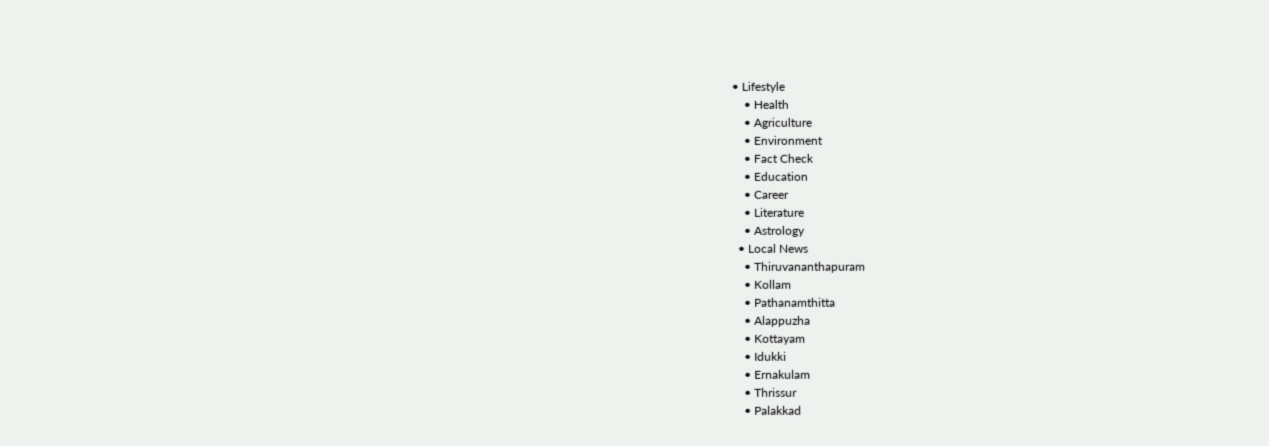• Lifestyle
    • Health
    • Agriculture
    • Environment
    • Fact Check
    • Education
    • Career
    • Literature
    • Astrology
  • Local News
    • Thiruvananthapuram
    • Kollam
    • Pathanamthitta
    • Alappuzha
    • Kottayam
    • Idukki
    • Ernakulam
    • Thrissur
    • Palakkad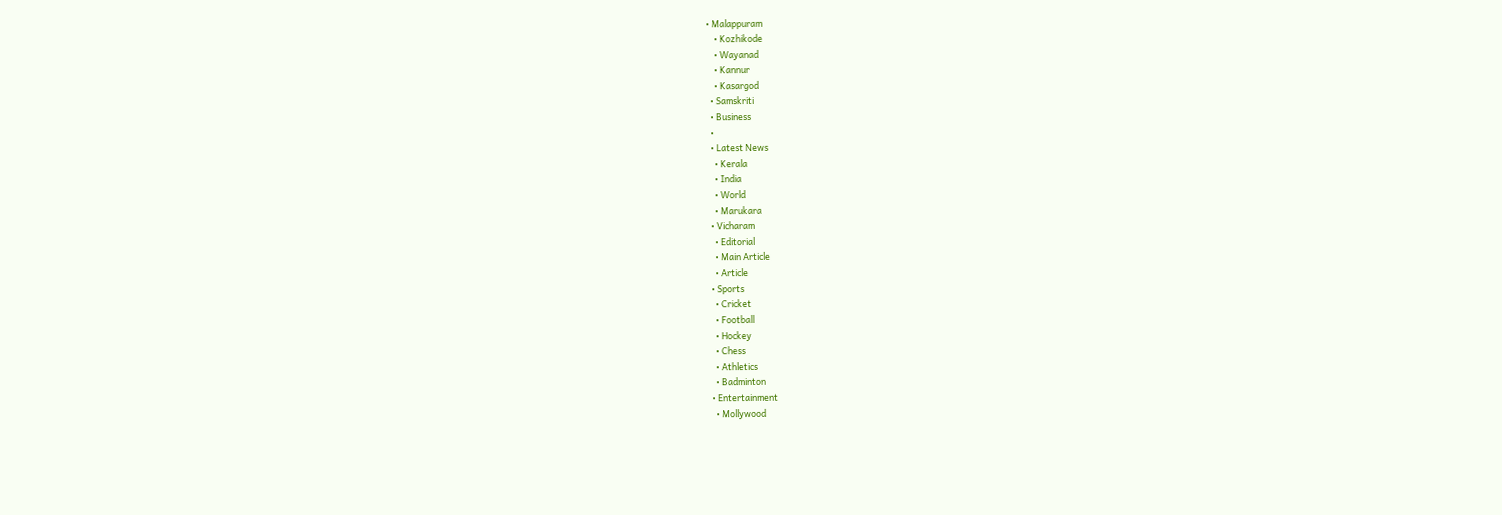• Malappuram
    • Kozhikode
    • Wayanad
    • Kannur
    • Kasargod
  • Samskriti
  • Business
  •
  • Latest News
    • Kerala
    • India
    • World
    • Marukara
  • Vicharam
    • Editorial
    • Main Article
    • Article
  • Sports
    • Cricket
    • Football
    • Hockey
    • Chess
    • Athletics
    • Badminton
  • Entertainment
    • Mollywood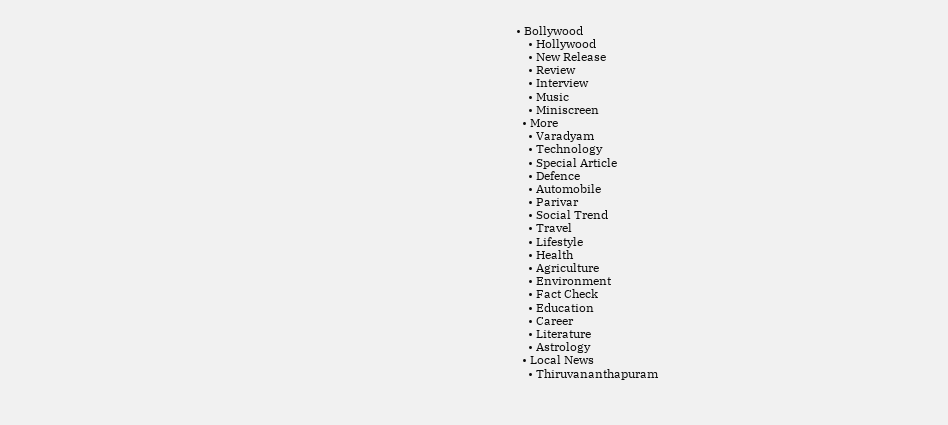• Bollywood
    • Hollywood
    • New Release
    • Review
    • Interview
    • Music
    • Miniscreen
  • More
    • Varadyam
    • Technology
    • Special Article
    • Defence
    • Automobile
    • Parivar
    • Social Trend
    • Travel
    • Lifestyle
    • Health
    • Agriculture
    • Environment
    • Fact Check
    • Education
    • Career
    • Literature
    • Astrology
  • Local News
    • Thiruvananthapuram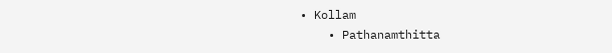• Kollam
    • Pathanamthitta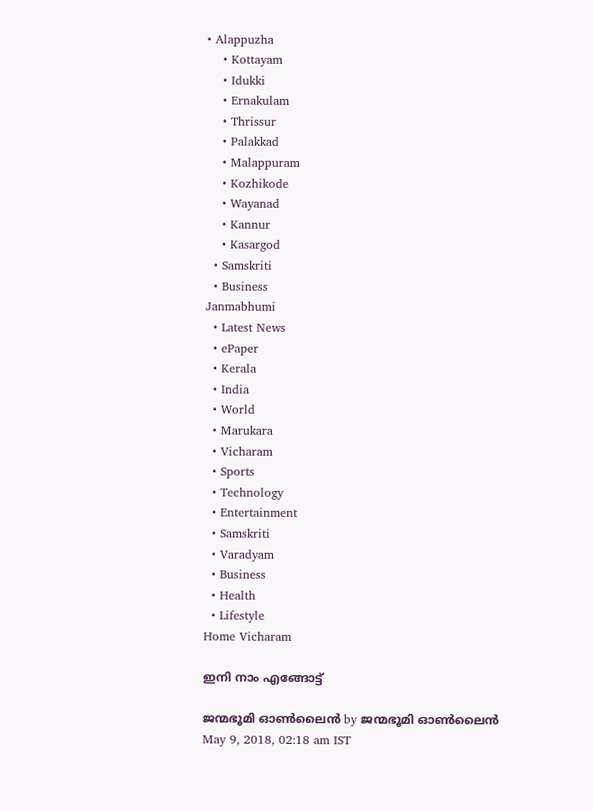• Alappuzha
    • Kottayam
    • Idukki
    • Ernakulam
    • Thrissur
    • Palakkad
    • Malappuram
    • Kozhikode
    • Wayanad
    • Kannur
    • Kasargod
  • Samskriti
  • Business
Janmabhumi
  • Latest News
  • ePaper
  • Kerala
  • India
  • World
  • Marukara
  • Vicharam
  • Sports
  • Technology
  • Entertainment
  • Samskriti
  • Varadyam
  • Business
  • Health
  • Lifestyle
Home Vicharam

ഇനി നാം എങ്ങോട്ട്

ജന്മഭൂമി ഓണ്‍ലൈന്‍ by ജന്മഭൂമി ഓണ്‍ലൈന്‍
May 9, 2018, 02:18 am IST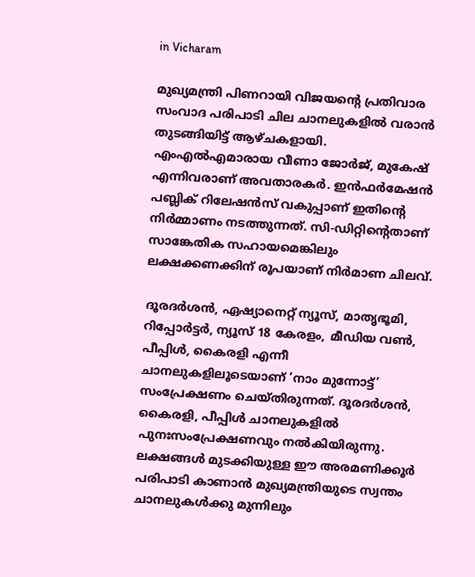in Vicharam

മുഖ്യമന്ത്രി പിണറായി വിജയന്റെ പ്രതിവാര സംവാദ പരിപാടി ചില ചാനലുകളില്‍ വരാന്‍ തുടങ്ങിയിട്ട് ആഴ്ചകളായി. എംഎല്‍എമാരായ വീണാ ജോര്‍ജ്, മുകേഷ് എന്നിവരാണ് അവതാരകര്‍. ഇന്‍ഫര്‍മേഷന്‍ പബ്ലിക് റിലേഷന്‍സ് വകുപ്പാണ് ഇതിന്റെ നിര്‍മ്മാണം നടത്തുന്നത്. സി-ഡിറ്റിന്റെതാണ് സാങ്കേതിക സഹായമെങ്കിലും ലക്ഷക്കണക്കിന് രൂപയാണ് നിര്‍മാണ ചിലവ്.

ദൂരദര്‍ശന്‍, ഏഷ്യാനെറ്റ് ന്യൂസ്, മാതൃഭൂമി, റിപ്പോര്‍ട്ടര്‍, ന്യൂസ് 18 കേരളം, മീഡിയ വണ്‍, പീപ്പിള്‍, കൈരളി എന്നീ ചാനലുകളിലൂടെയാണ് ‘നാം മുന്നോട്ട്’ സംപ്രേക്ഷണം ചെയ്തിരുന്നത്. ദൂരദര്‍ശന്‍, കൈരളി, പീപ്പിള്‍ ചാനലുകളില്‍ പുനഃസംപ്രേക്ഷണവും നല്‍കിയിരുന്നു. ലക്ഷങ്ങള്‍ മുടക്കിയുള്ള ഈ അരമണിക്കൂര്‍ പരിപാടി കാണാന്‍ മുഖ്യമന്ത്രിയുടെ സ്വന്തം ചാനലുകള്‍ക്കു മുന്നിലും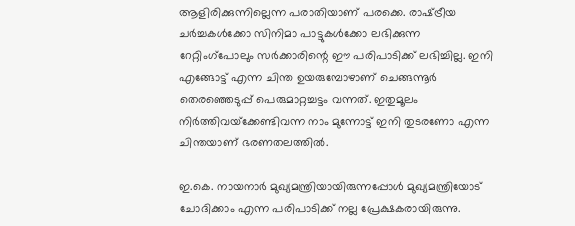ആളിരിക്കുന്നില്ലെന്ന പരാതിയാണ് പരക്കെ. രാഷ്‌ട്രീയ ചര്‍ച്ചകള്‍ക്കോ സിനിമാ പാട്ടുകള്‍ക്കോ ലഭിക്കുന്ന റേറ്റിംഗ്‌പോലും സര്‍ക്കാരിന്റെ ഈ പരിപാടിക്ക് ലഭിച്ചില്ല. ഇനി എങ്ങോട്ട് എന്ന ചിന്ത ഉയരുമ്പോഴാണ് ചെങ്ങന്നൂര്‍ തെരഞ്ഞെടുപ്പ് പെരുമാറ്റച്ചട്ടം വന്നത്. ഇതുമൂലം നിര്‍ത്തിവയ്‌ക്കേണ്ടിവന്ന നാം മുന്നോട്ട് ഇനി തുടരണോ എന്ന ചിന്തയാണ് ഭരണതലത്തില്‍.

ഇ.കെ. നായനാര്‍ മുഖ്യമന്ത്രിയായിരുന്നപ്പോള്‍ മുഖ്യമന്ത്രിയോട് ചോദിക്കാം എന്ന പരിപാടിക്ക് നല്ല പ്രേക്ഷകരായിരുന്നു.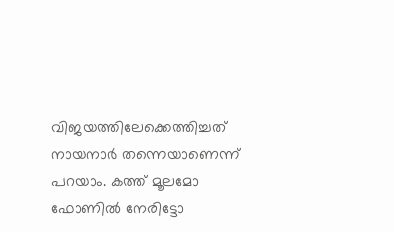വിജയത്തിലേക്കെത്തിച്ചത് നായനാര്‍ തന്നെയാണെന്ന് പറയാം. കത്ത് മൂലമോ ഫോണില്‍ നേരിട്ടോ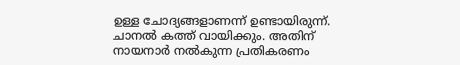ഉള്ള ചോദ്യങ്ങളാണന്ന് ഉണ്ടായിരുന്ന്. ചാനല്‍ കത്ത് വായിക്കും. അതിന് നായനാര്‍ നല്‍കുന്ന പ്രതികരണം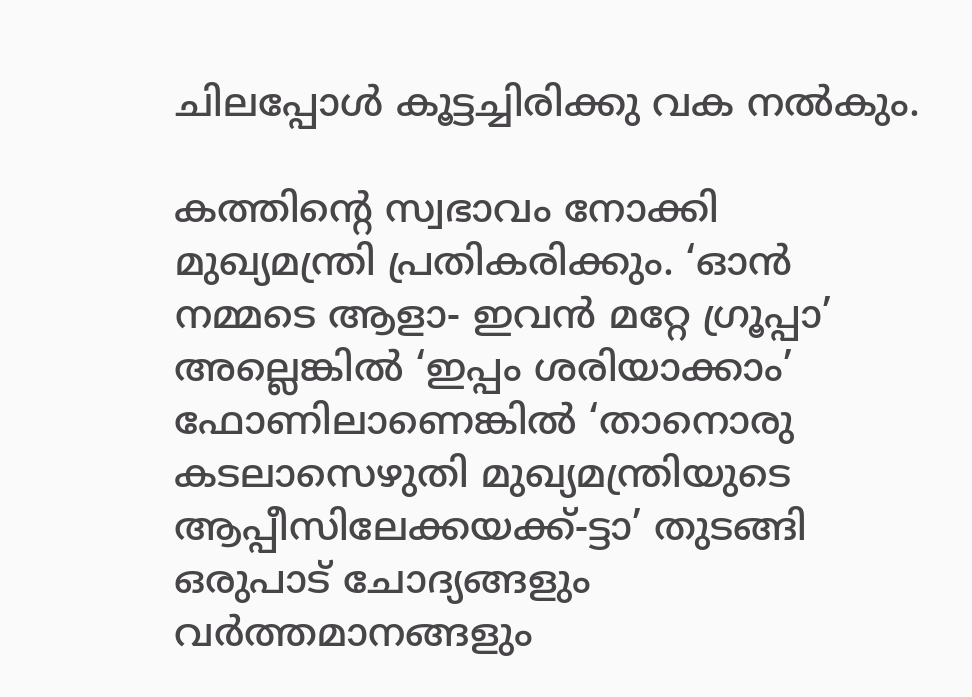ചിലപ്പോള്‍ കൂട്ടച്ചിരിക്കു വക നല്‍കും.

കത്തിന്റെ സ്വഭാവം നോക്കി മുഖ്യമന്ത്രി പ്രതികരിക്കും. ‘ഓന്‍ നമ്മടെ ആളാ- ഇവന്‍ മറ്റേ ഗ്രൂപ്പാ’ അല്ലെങ്കില്‍ ‘ഇപ്പം ശരിയാക്കാം’ ഫോണിലാണെങ്കില്‍ ‘താനൊരു കടലാസെഴുതി മുഖ്യമന്ത്രിയുടെ ആപ്പീസിലേക്കയക്ക്-ട്ടാ’ തുടങ്ങി ഒരുപാട് ചോദ്യങ്ങളും വര്‍ത്തമാനങ്ങളും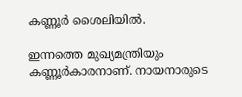കണ്ണൂര്‍ ശൈലിയില്‍.

ഇന്നത്തെ മുഖ്യമന്ത്രിയും കണ്ണൂര്‍കാരനാണ്. നായനാരുടെ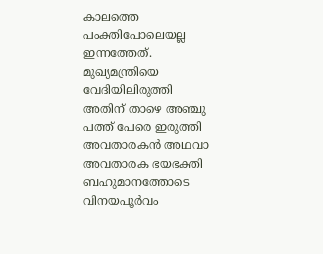കാലത്തെ പംക്തിപോലെയല്ല ഇന്നത്തേത്. മുഖ്യമന്ത്രിയെ വേദിയിലിരുത്തി അതിന് താഴെ അഞ്ചു പത്ത് പേരെ ഇരുത്തി അവതാരകന്‍ അഥവാ അവതാരക ഭയഭക്തി ബഹുമാനത്തോടെ വിനയപൂര്‍വം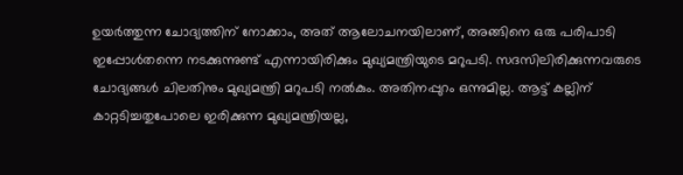ഉയര്‍ത്തുന്ന ചോദ്യത്തിന് നോക്കാം, അത് ആലോചനയിലാണ്, അങ്ങിനെ ഒരു പരിപാടി ഇപ്പോള്‍തന്നെ നടക്കുന്നുണ്ട് എന്നായിരിക്കും മുഖ്യമന്ത്രിയുടെ മറുപടി. സദസിലിരിക്കുന്നവരുടെ ചോദ്യങ്ങള്‍ ചിലതിനും മുഖ്യമന്ത്രി മറുപടി നല്‍കും. അതിനപ്പുറം ഒന്നുമില്ല. ആട്ട് കല്ലിന് കാറ്റടിച്ചതുപോലെ ഇരിക്കുന്ന മുഖ്യമന്ത്രിയല്ല,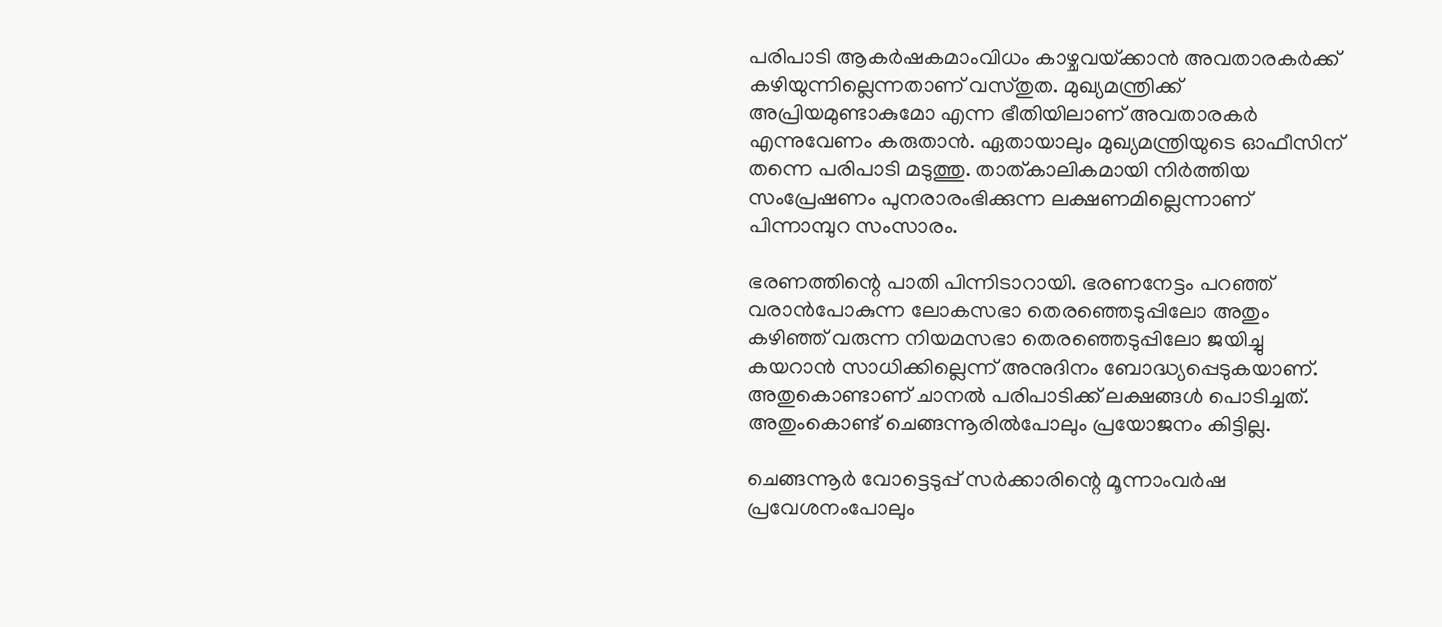പരിപാടി ആകര്‍ഷകമാംവിധം കാഴ്ചവയ്‌ക്കാന്‍ അവതാരകര്‍ക്ക് കഴിയുന്നില്ലെന്നതാണ് വസ്തുത. മുഖ്യമന്ത്രിക്ക് അപ്രിയമുണ്ടാകുമോ എന്ന ഭീതിയിലാണ് അവതാരകര്‍ എന്നുവേണം കരുതാന്‍. ഏതായാലും മുഖ്യമന്ത്രിയുടെ ഓഫീസിന് തന്നെ പരിപാടി മടുത്തു. താത്കാലികമായി നിര്‍ത്തിയ സംപ്രേഷണം പുനരാരംഭിക്കുന്ന ലക്ഷണമില്ലെന്നാണ് പിന്നാമ്പുറ സംസാരം.

ഭരണത്തിന്റെ പാതി പിന്നിടാറായി. ഭരണനേട്ടം പറഞ്ഞ് വരാന്‍പോകുന്ന ലോകസഭാ തെരഞ്ഞെടുപ്പിലോ അതും കഴിഞ്ഞ് വരുന്ന നിയമസഭാ തെരഞ്ഞെടുപ്പിലോ ജയിച്ചു കയറാന്‍ സാധിക്കില്ലെന്ന് അനുദിനം ബോദ്ധ്യപ്പെടുകയാണ്. അതുകൊണ്ടാണ് ചാനല്‍ പരിപാടിക്ക് ലക്ഷങ്ങള്‍ പൊടിച്ചത്. അതുംകൊണ്ട് ചെങ്ങന്നൂരില്‍പോലും പ്രയോജനം കിട്ടില്ല.

ചെങ്ങന്നൂര്‍ വോട്ടെടുപ്പ് സര്‍ക്കാരിന്റെ മൂന്നാംവര്‍ഷ പ്രവേശനംപോലും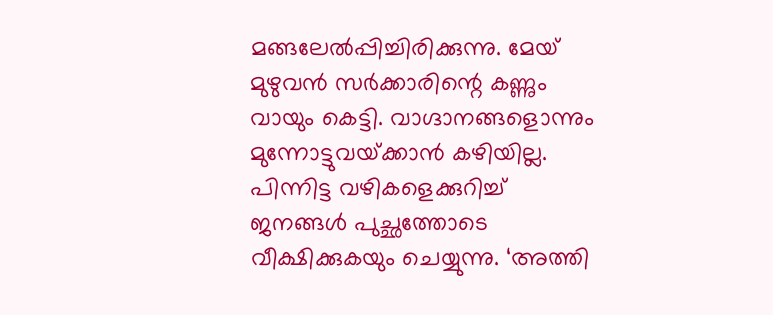മങ്ങലേല്‍പ്പിച്ചിരിക്കുന്നു. മേയ് മുഴുവന്‍ സര്‍ക്കാരിന്റെ കണ്ണും വായും കെട്ടി. വാഗ്ദാനങ്ങളൊന്നും മുന്നോട്ടുവയ്‌ക്കാന്‍ കഴിയില്ല. പിന്നിട്ട വഴികളെക്കുറിച്ച് ജനങ്ങള്‍ പുച്ഛത്തോടെ വീക്ഷിക്കുകയും ചെയ്യുന്നു. ‘അത്തി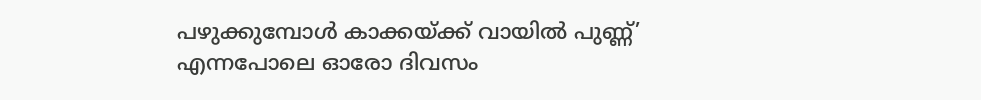പഴുക്കുമ്പോള്‍ കാക്കയ്‌ക്ക് വായില്‍ പുണ്ണ്’ എന്നപോലെ ഓരോ ദിവസം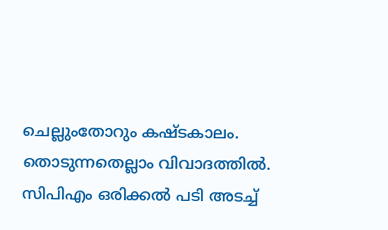ചെല്ലുംതോറും കഷ്ടകാലം. തൊടുന്നതെല്ലാം വിവാദത്തില്‍. സിപിഎം ഒരിക്കല്‍ പടി അടച്ച്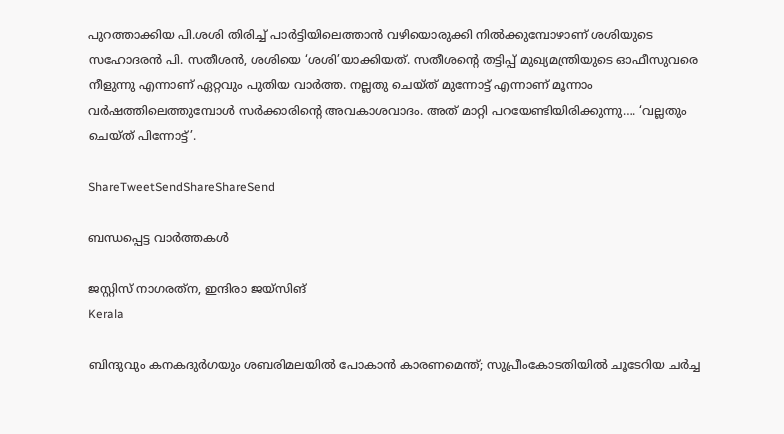പുറത്താക്കിയ പി.ശശി തിരിച്ച് പാര്‍ട്ടിയിലെത്താന്‍ വഴിയൊരുക്കി നില്‍ക്കുമ്പോഴാണ് ശശിയുടെ സഹോദരന്‍ പി. സതീശന്‍, ശശിയെ ‘ശശി’യാക്കിയത്. സതീശന്റെ തട്ടിപ്പ് മുഖ്യമന്ത്രിയുടെ ഓഫീസുവരെ നീളുന്നു എന്നാണ് ഏറ്റവും പുതിയ വാര്‍ത്ത. നല്ലതു ചെയ്ത് മുന്നോട്ട് എന്നാണ് മൂന്നാം വര്‍ഷത്തിലെത്തുമ്പോള്‍ സര്‍ക്കാരിന്റെ അവകാശവാദം. അത് മാറ്റി പറയേണ്ടിയിരിക്കുന്നു…. ‘വല്ലതും ചെയ്ത് പിന്നോട്ട്’.

ShareTweetSendShareShareSend

ബന്ധപ്പെട്ട വാര്‍ത്തകള്‍

ജസ്റ്റിസ് നാഗരത്‌ന, ഇന്ദിരാ ജയ്‌സിങ്‌
Kerala

ബിന്ദുവും കനകദുര്‍ഗയും ശബരിമലയില്‍ പോകാന്‍ കാരണമെന്ത്; സുപ്രീംകോടതിയില്‍ ചൂടേറിയ ചര്‍ച്ച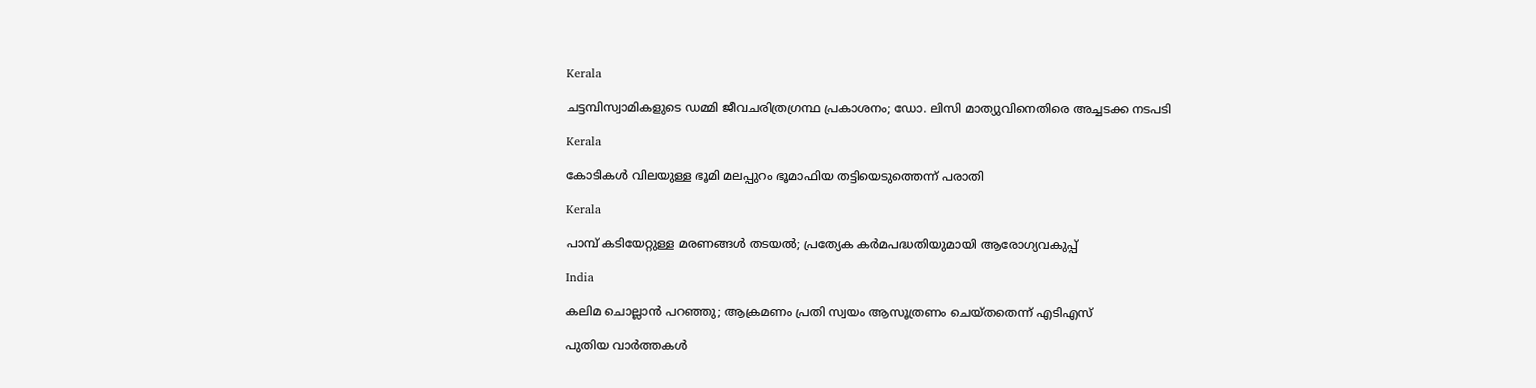Kerala

ചട്ടമ്പിസ്വാമികളുടെ ഡമ്മി ജീവചരിത്രഗ്രന്ഥ പ്രകാശനം; ഡോ. ലിസി മാത്യുവിനെതിരെ അച്ചടക്ക നടപടി

Kerala

കോടികള്‍ വിലയുള്ള ഭൂമി മലപ്പുറം ഭൂമാഫിയ തട്ടിയെടുത്തെന്ന് പരാതി

Kerala

പാമ്പ് കടിയേറ്റുള്ള മരണങ്ങള്‍ തടയല്‍; പ്രത്യേക കര്‍മപദ്ധതിയുമായി ആരോഗ്യവകുപ്പ്

India

കലിമ ചൊല്ലാന്‍ പറഞ്ഞു; ആക്രമണം പ്രതി സ്വയം ആസൂത്രണം ചെയ്തതെന്ന് എടിഎസ്

പുതിയ വാര്‍ത്തകള്‍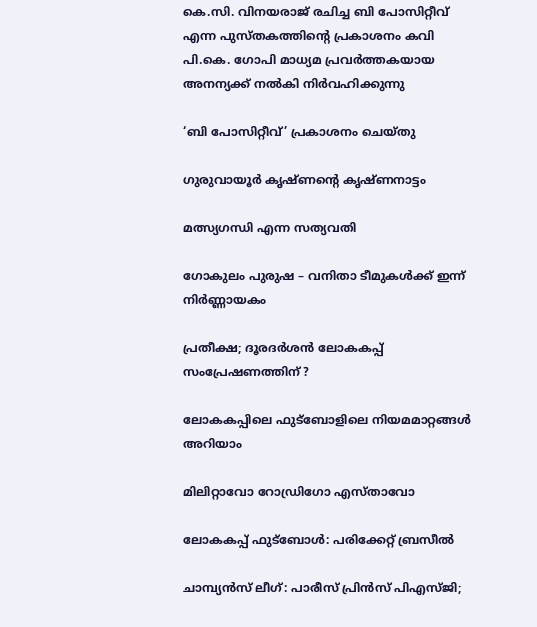കെ.സി. വിനയരാജ് രചിച്ച ബി പോസിറ്റീവ് എന്ന പുസ്തകത്തിന്റെ പ്രകാശനം കവി പി.കെ. ഗോപി മാധ്യമ പ്രവര്‍ത്തകയായ അനന്യക്ക് നല്‍കി നിര്‍വഹിക്കുന്നു

‘ബി പോസിറ്റീവ്’ പ്രകാശനം ചെയ്തു

ഗുരുവായൂര്‍ കൃഷ്ണന്റെ കൃഷ്ണനാട്ടം

മത്സ്യഗന്ധി എന്ന സത്യവതി

ഗോകുലം പുരുഷ – വനിതാ ടീമുകള്‍ക്ക് ഇന്ന് നിര്‍ണ്ണായകം

പ്രതീക്ഷ; ദൂരദര്‍ശന്‍ ലോകകപ്പ് സംപ്രേഷണത്തിന് ?

ലോകകപ്പിലെ ഫുട്‌ബോളിലെ നിയമമാറ്റങ്ങള്‍ അറിയാം

മിലിറ്റാവോ റോഡ്രിഗോ എസ്താവോ

ലോകകപ്പ് ഫുട്‌ബോള്‍: പരിക്കേറ്റ് ബ്രസീല്‍

ചാമ്പ്യന്‍സ് ലീഗ്: പാരീസ് പ്രിന്‍സ് പിഎസ്ജി;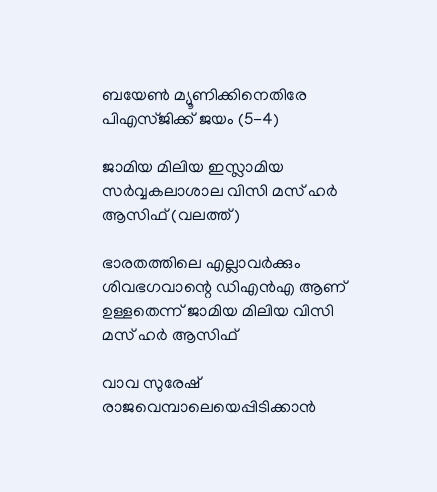ബയേണ്‍ മ്യൂണിക്കിനെതിരേ പിഎസ്ജിക്ക് ജയം (5-4)

ജാമിയ മിലിയ ഇസ്ലാമിയ സര്‍വ്വകലാശാല വിസി മസ് ഹര്‍ ആസിഫ് (വലത്ത്)

ഭാരതത്തിലെ എല്ലാവര്‍ക്കും ശിവഭഗവാന്റെ ഡിഎന്‍എ ആണ് ഉള്ളതെന്ന് ജാമിയ മിലിയ വിസി മസ് ഹര്‍ ആസിഫ്

വാവ സുരേഷ് രാജവെമ്പാലെയെപ്പിടിക്കാന്‍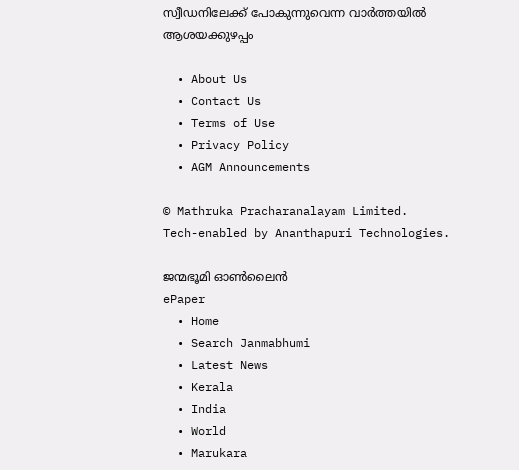സ്വീഡനിലേക്ക് പോകുന്നുവെന്ന വാര്‍ത്തയില്‍ ആശയക്കുഴപ്പം

  • About Us
  • Contact Us
  • Terms of Use
  • Privacy Policy
  • AGM Announcements

© Mathruka Pracharanalayam Limited.
Tech-enabled by Ananthapuri Technologies.

ജന്മഭൂമി ഓണ്‍ലൈന്‍
ePaper
  • Home
  • Search Janmabhumi
  • Latest News
  • Kerala
  • India
  • World
  • Marukara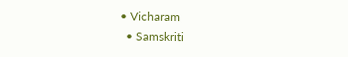• Vicharam
  • Samskriti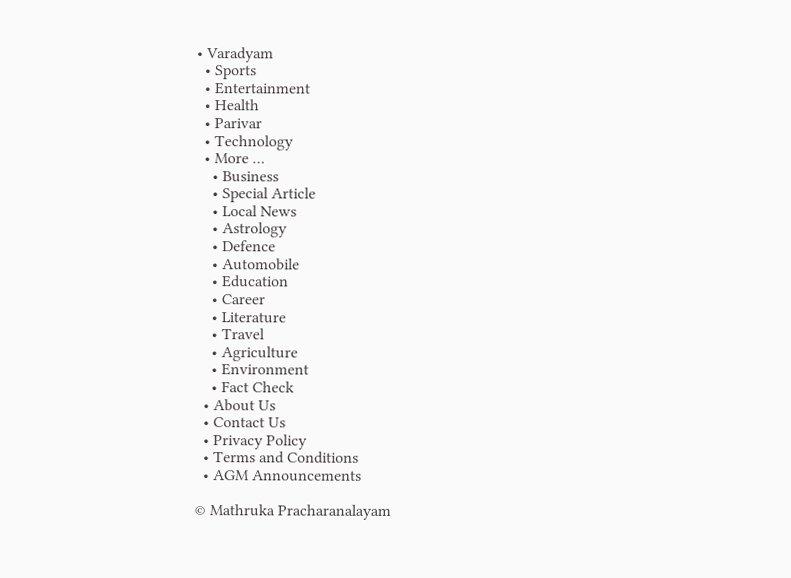• Varadyam
  • Sports
  • Entertainment
  • Health
  • Parivar
  • Technology
  • More …
    • Business
    • Special Article
    • Local News
    • Astrology
    • Defence
    • Automobile
    • Education
    • Career
    • Literature
    • Travel
    • Agriculture
    • Environment
    • Fact Check
  • About Us
  • Contact Us
  • Privacy Policy
  • Terms and Conditions
  • AGM Announcements

© Mathruka Pracharanalayam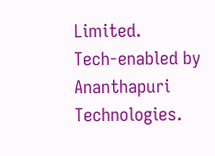Limited.
Tech-enabled by Ananthapuri Technologies.